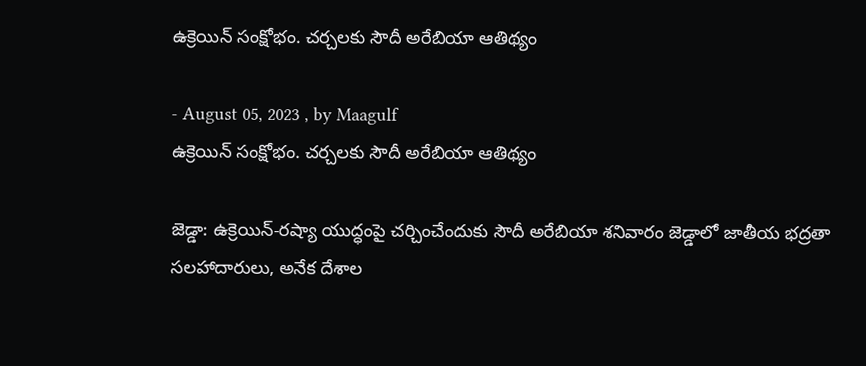ఉక్రెయిన్ సంక్షోభం. చర్చలకు సౌదీ అరేబియా ఆతిథ్యం

- August 05, 2023 , by Maagulf
ఉక్రెయిన్ సంక్షోభం. చర్చలకు సౌదీ అరేబియా ఆతిథ్యం

జెడ్డా: ఉక్రెయిన్‌-రష్యా యుద్ధంపై చర్చించేందుకు సౌదీ అరేబియా శనివారం జెడ్డాలో జాతీయ భద్రతా సలహాదారులు, అనేక దేశాల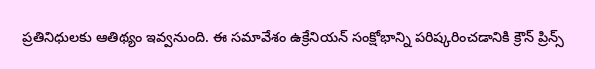ప్రతినిధులకు ఆతిథ్యం ఇవ్వనుంది. ఈ సమావేశం ఉక్రేనియన్ సంక్షోభాన్ని పరిష్కరించడానికి క్రౌన్ ప్రిన్స్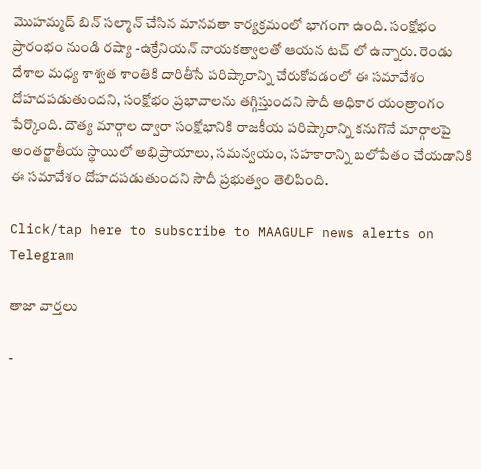మొహమ్మద్ బిన్ సల్మాన్ చేసిన మానవతా కార్యక్రమంలో భాగంగా ఉంది. సంక్షోభం ప్రారంభం నుండి రష్యా -ఉక్రేనియన్ నాయకత్వాలతో ఆయన టచ్ లో ఉన్నారు. రెండు దేశాల మధ్య శాశ్వత శాంతికి దారితీసే పరిష్కారాన్ని చేరుకోవడంలో ఈ సమావేశం దోహదపడుతుందని, సంక్షోభం ప్రభావాలను తగ్గిస్తుందని సౌదీ అధికార యంత్రాంగం పేర్కొంది. దౌత్య మార్గాల ద్వారా సంక్షోభానికి రాజకీయ పరిష్కారాన్ని కనుగొనే మార్గాలపై అంతర్జాతీయ స్థాయిలో అభిప్రాయాలు, సమన్వయం, సహకారాన్ని బలోపేతం చేయడానికి ఈ సమావేశం దోహదపడుతుందని సౌదీ ప్రభుత్వం తెలిపింది.

Click/tap here to subscribe to MAAGULF news alerts on Telegram

తాజా వార్తలు

-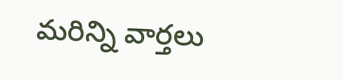మరిన్ని వార్తలు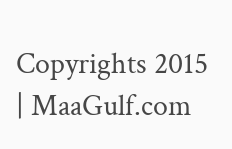Copyrights 2015 | MaaGulf.com